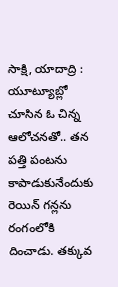సాక్షి, యాదాద్రి : యూట్యూబ్లో చూసిన ఓ చిన్న ఆలోచనతో.. తన పత్తి పంటను కాపాడుకునేందుకు రెయిన్ గన్లను రంగంలోకి దించాడు. తక్కువ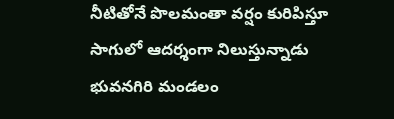నీటితోనే పొలమంతా వర్షం కురిపిస్తూ సాగులో ఆదర్శంగా నిలుస్తున్నాడు భువనగిరి మండలం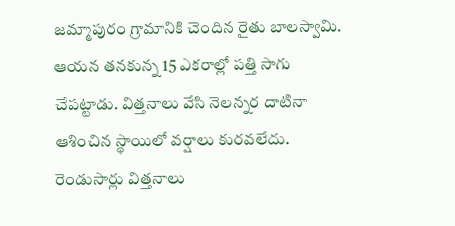జమ్మాపురం గ్రామానికి చెందిన రైతు బాలస్వామి. ఆయన తనకున్న 15 ఎకరాల్లో పత్తి సాగు చేపట్టాడు. విత్తనాలు వేసి నెలన్నర దాటినా ఆశించిన స్థాయిలో వర్షాలు కురవలేదు. రెండుసార్లు విత్తనాలు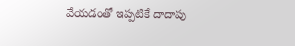వేయడంతో ఇప్పటికే దాదాపు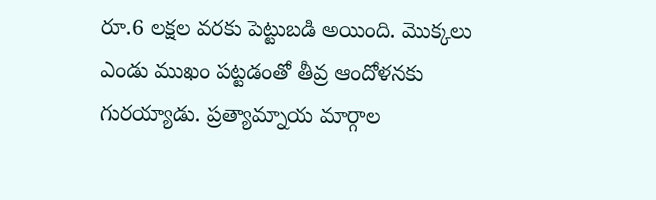రూ.6 లక్షల వరకు పెట్టుబడి అయింది. మొక్కలు ఎండు ముఖం పట్టడంతో తీవ్ర ఆందోళనకు గురయ్యాడు. ప్రత్యామ్నాయ మార్గాల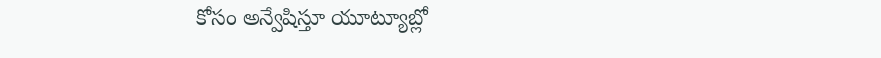కోసం అన్వేషిస్తూ యూట్యూబ్లో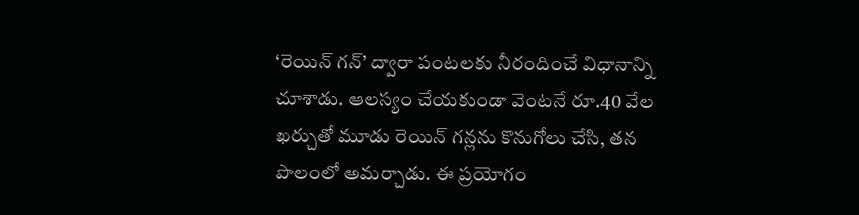‘రెయిన్ గన్’ ద్వారా పంటలకు నీరందించే విధానాన్ని చూశాడు. ఆలస్యం చేయకుండా వెంటనే రూ.40 వేల ఖర్చుతో మూడు రెయిన్ గన్లను కొనుగోలు చేసి, తన పొలంలో అమర్చాడు. ఈ ప్రయోగం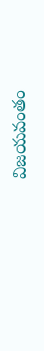విజయవంతం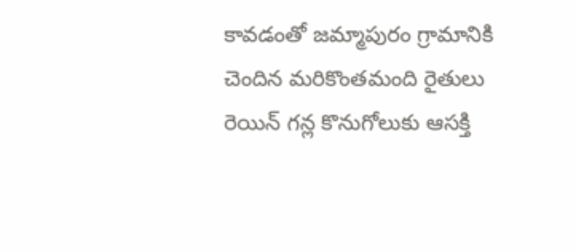కావడంతో జమ్మాపురం గ్రామానికి చెందిన మరికొంతమంది రైతులు రెయిన్ గన్ల కొనుగోలుకు ఆసక్తి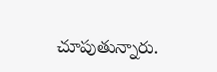చూపుతున్నారు.